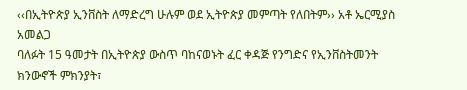‹‹በኢትዮጵያ ኢንቨስት ለማድረግ ሁሉም ወደ ኢትዮጵያ መምጣት የለበትም›› አቶ ኤርሚያስ አመልጋ
ባለፉት 15 ዓመታት በኢትዮጵያ ውስጥ ባከናወኑት ፈር ቀዳጅ የንግድና የኢንቨስትመንት ክንውኖች ምክንያት፣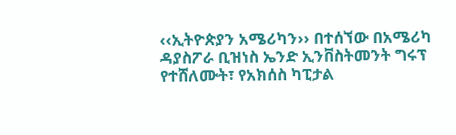‹‹ኢትዮጵያን አሜሪካን›› በተሰኘው በአሜሪካ ዳያስፖራ ቢዝነስ ኤንድ ኢንቨስትመንት ግሩፕ የተሸለሙት፣ የአክሰስ ካፒታል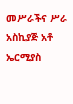መሥራችና ሥራ አስኪያጅ አቶ ኤርሚያስ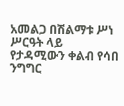አመልጋ በሽልማቱ ሥነ ሥርዓት ላይ የታዳሚውን ቀልብ የሳበ ንግግር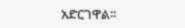አድርገዋል፡፡